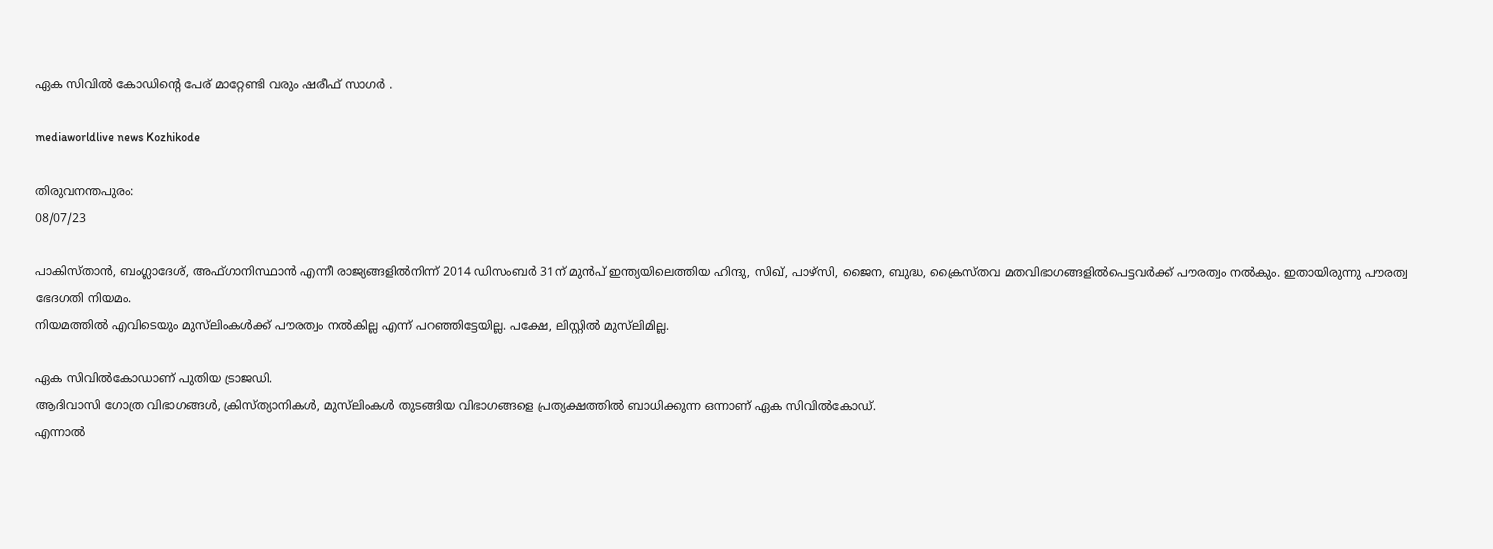ഏക സിവിൽ കോഡിന്റെ പേര് മാറ്റേണ്ടി വരും ഷരീഫ് സാഗർ .

mediaworldlive news Kozhikode

തിരുവനന്തപുരം:
08/07/23

പാകിസ്താൻ, ബംഗ്ലാദേശ്, അഫ്ഗാനിസ്ഥാൻ എന്നീ രാജ്യങ്ങളിൽനിന്ന് 2014 ഡിസംബർ 31ന് മുൻപ് ഇന്ത്യയിലെത്തിയ ഹിന്ദു, സിഖ്, പാഴ്സി, ജൈന, ബുദ്ധ, ക്രൈസ്തവ മതവിഭാഗങ്ങളിൽപെട്ടവർക്ക് പൗരത്വം നൽകും. ഇതായിരുന്നു പൗരത്വ ഭേദഗതി നിയമം.
നിയമത്തിൽ എവിടെയും മുസ്‌ലിംകൾക്ക് പൗരത്വം നൽകില്ല എന്ന് പറഞ്ഞിട്ടേയില്ല. പക്ഷേ, ലിസ്റ്റിൽ മുസ്‌ലിമില്ല.

ഏക സിവിൽകോഡാണ് പുതിയ ട്രാജഡി.
ആദിവാസി ഗോത്ര വിഭാഗങ്ങൾ, ക്രിസ്ത്യാനികൾ, മുസ്‌ലിംകൾ തുടങ്ങിയ വിഭാഗങ്ങളെ പ്രത്യക്ഷത്തിൽ ബാധിക്കുന്ന ഒന്നാണ് ഏക സിവിൽകോഡ്.
എന്നാൽ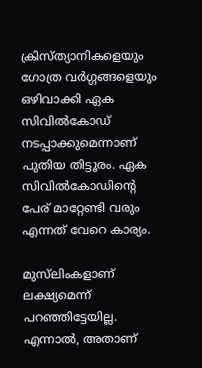ക്രിസ്ത്യാനികളെയും ഗോത്ര വർഗ്ഗങ്ങളെയും ഒഴിവാക്കി ഏക സിവിൽകോഡ് നടപ്പാക്കുമെന്നാണ് പുതിയ തിട്ടൂരം. ഏക സിവിൽകോഡിന്റെ പേര് മാറ്റേണ്ടി വരും എന്നത് വേറെ കാര്യം.

മുസ്‌ലിംകളാണ് ലക്ഷ്യമെന്ന് പറഞ്ഞിട്ടേയില്ല. എന്നാൽ, അതാണ്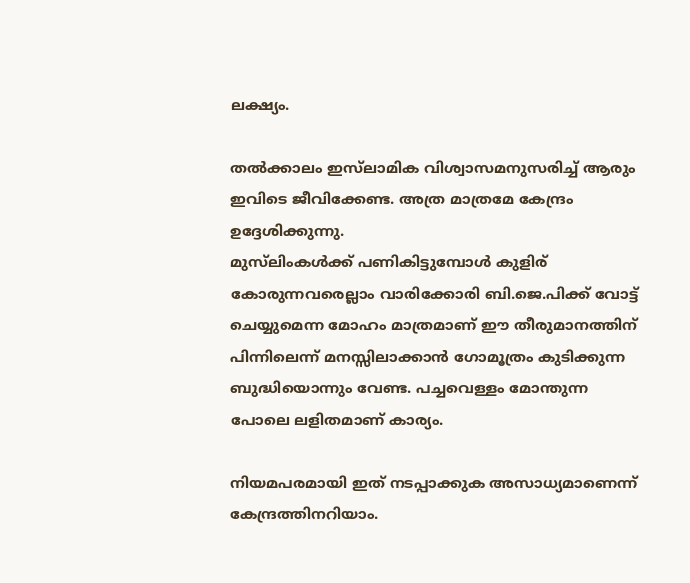ലക്ഷ്യം.

തൽക്കാലം ഇസ്‌ലാമിക വിശ്വാസമനുസരിച്ച് ആരും ഇവിടെ ജീവിക്കേണ്ട. അത്ര മാത്രമേ കേന്ദ്രം ഉദ്ദേശിക്കുന്നു.
മുസ്‌ലിംകൾക്ക് പണികിട്ടുമ്പോൾ കുളിര് കോരുന്നവരെല്ലാം വാരിക്കോരി ബി.ജെ.പിക്ക് വോട്ട് ചെയ്യുമെന്ന മോഹം മാത്രമാണ് ഈ തീരുമാനത്തിന് പിന്നിലെന്ന് മനസ്സിലാക്കാൻ ഗോമൂത്രം കുടിക്കുന്ന ബുദ്ധിയൊന്നും വേണ്ട. പച്ചവെള്ളം മോന്തുന്ന പോലെ ലളിതമാണ് കാര്യം.

നിയമപരമായി ഇത് നടപ്പാക്കുക അസാധ്യമാണെന്ന് കേന്ദ്രത്തിനറിയാം.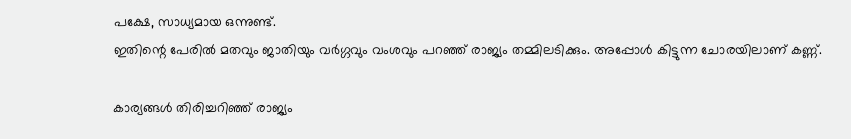പക്ഷേ, സാധ്യമായ ഒന്നുണ്ട്.
ഇതിന്റെ പേരിൽ മതവും ജാതിയും വർഗ്ഗവും വംശവും പറഞ്ഞ് രാജ്യം തമ്മിലടിക്കും. അപ്പോൾ കിട്ടുന്ന ചോരയിലാണ് കണ്ണ്.

കാര്യങ്ങൾ തിരിച്ചറിഞ്ഞ് രാജ്യം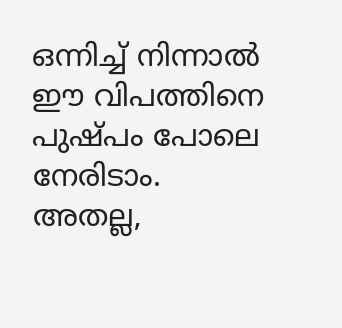ഒന്നിച്ച് നിന്നാൽ ഈ വിപത്തിനെ പുഷ്പം പോലെ നേരിടാം.
അതല്ല,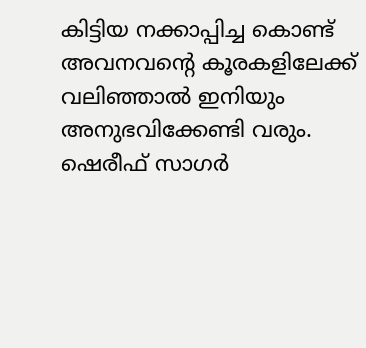കിട്ടിയ നക്കാപ്പിച്ച കൊണ്ട് അവനവന്റെ കൂരകളിലേക്ക് വലിഞ്ഞാൽ ഇനിയും അനുഭവിക്കേണ്ടി വരും.
ഷെരീഫ് സാഗർ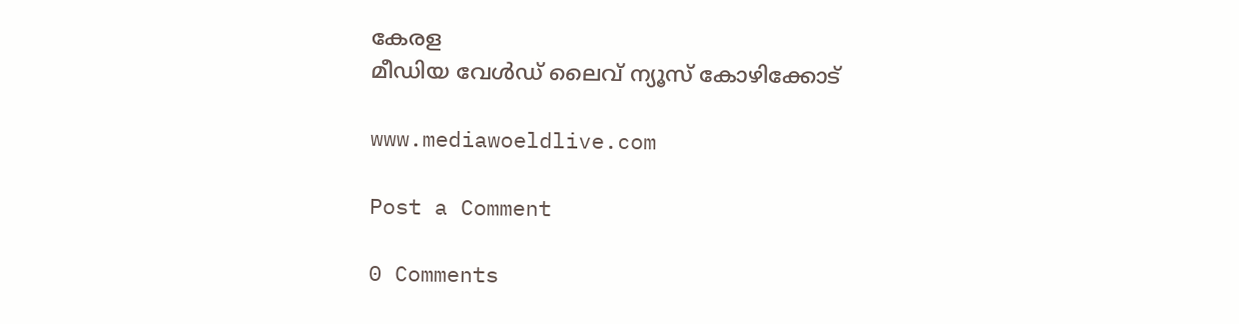കേരള
മീഡിയ വേൾഡ് ലൈവ് ന്യൂസ് കോഴിക്കോട്

www.mediawoeldlive.com

Post a Comment

0 Comments